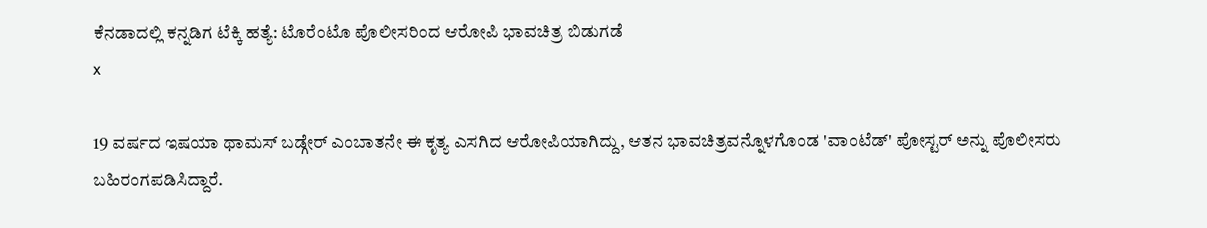ಕೆನಡಾದಲ್ಲಿ ಕನ್ನಡಿಗ ಟೆಕ್ಕಿ ಹತ್ಯೆ: ಟೊರೆಂಟೊ ಪೊಲೀಸರಿಂದ ಆರೋಪಿ ಭಾವಚಿತ್ರ ಬಿಡುಗಡೆ
x

19 ವರ್ಷದ ಇಷಯಾ ಥಾಮಸ್ ಬಡ್ಗೇರ್ ಎಂಬಾತನೇ ಈ ಕೃತ್ಯ ಎಸಗಿದ ಆರೋಪಿಯಾಗಿದ್ದು, ಆತನ ಭಾವಚಿತ್ರವನ್ನೊಳಗೊಂಡ 'ವಾಂಟೆಡ್' ಪೋಸ್ಟರ್ ಅನ್ನು ಪೊಲೀಸರು ಬಹಿರಂಗಪಡಿಸಿದ್ದಾರೆ.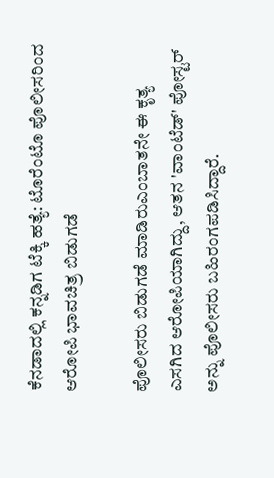ಕೆನಡಾದಲ್ಲಿ ಕನ್ನಡಿಗ ಟೆಕ್ಕಿ ಹತ್ಯೆ: ಟೊರೆಂಟೊ ಪೊಲೀಸರಿಂದ ಆರೋಪಿ ಭಾವಚಿತ್ರ ಬಿಡುಗಡೆ

ಪೊಲೀಸರು ಬಿಡುಗಡೆ ಮಾಡಿರುಎಂಬಾತನೇ ಈ ಕೃತ್ಯ ಎಸಗಿದ ಆರೋಪಿಯಾಗಿದ್ದು, ಆತನ 'ವಾಂಟೆಡ್' ಪೋಸ್ಟರ್ ಅನ್ನು ಪೊಲೀಸರು ಬಹಿರಂಗಪಡಿಸಿದ್ದಾರೆ.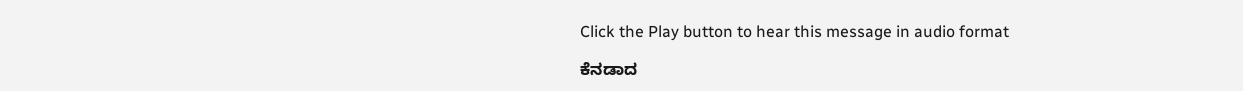Click the Play button to hear this message in audio format

ಕೆನಡಾದ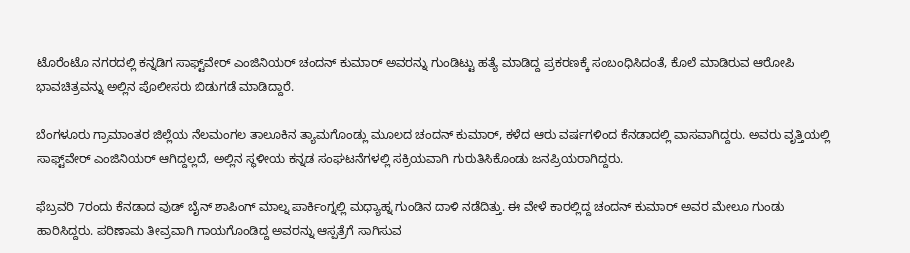ಟೊರೆಂಟೊ ನಗರದಲ್ಲಿ ಕನ್ನಡಿಗ ಸಾಫ್ಟ್‌ವೇರ್ ಎಂಜಿನಿಯರ್ ಚಂದನ್ ಕುಮಾರ್ ಅವರನ್ನು ಗುಂಡಿಟ್ಟು ಹತ್ಯೆ ಮಾಡಿದ್ದ ಪ್ರಕರಣಕ್ಕೆ ಸಂಬಂಧಿಸಿದಂತೆ, ಕೊಲೆ ಮಾಡಿರುವ ಆರೋಪಿ ಭಾವಚಿತ್ರವನ್ನು ಅಲ್ಲಿನ ಪೊಲೀಸರು ಬಿಡುಗಡೆ ಮಾಡಿದ್ದಾರೆ.

ಬೆಂಗಳೂರು ಗ್ರಾಮಾಂತರ ಜಿಲ್ಲೆಯ ನೆಲಮಂಗಲ ತಾಲೂಕಿನ ತ್ಯಾಮಗೊಂಡ್ಲು ಮೂಲದ ಚಂದನ್ ಕುಮಾರ್, ಕಳೆದ ಆರು ವರ್ಷಗಳಿಂದ ಕೆನಡಾದಲ್ಲಿ ವಾಸವಾಗಿದ್ದರು. ಅವರು ವೃತ್ತಿಯಲ್ಲಿ ಸಾಫ್ಟ್‌ವೇರ್ ಎಂಜಿನಿಯರ್ ಆಗಿದ್ದಲ್ಲದೆ, ಅಲ್ಲಿನ ಸ್ಥಳೀಯ ಕನ್ನಡ ಸಂಘಟನೆಗಳಲ್ಲಿ ಸಕ್ರಿಯವಾಗಿ ಗುರುತಿಸಿಕೊಂಡು ಜನಪ್ರಿಯರಾಗಿದ್ದರು.

ಫೆಬ್ರವರಿ 7ರಂದು ಕೆನಡಾದ ವುಡ್ ಬೈನ್ ಶಾಪಿಂಗ್ ಮಾಲ್ನ ಪಾರ್ಕಿಂಗ್ನಲ್ಲಿ ಮಧ್ಯಾಹ್ನ ಗುಂಡಿನ ದಾಳಿ ನಡೆದಿತ್ತು. ಈ ವೇಳೆ ಕಾರಲ್ಲಿದ್ದ ಚಂದನ್ ಕುಮಾರ್ ಅವರ ಮೇಲೂ ಗುಂಡು ಹಾರಿಸಿದ್ದರು. ಪರಿಣಾಮ ತೀವ್ರವಾಗಿ ಗಾಯಗೊಂಡಿದ್ದ ಅವರನ್ನು ಆಸ್ಪತ್ರೆಗೆ ಸಾಗಿಸುವ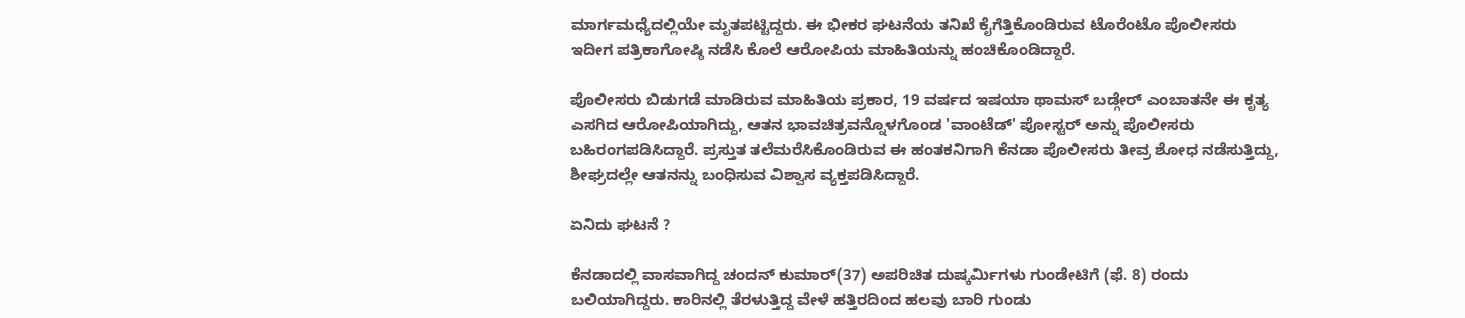ಮಾರ್ಗಮಧ್ಯೆದಲ್ಲಿಯೇ ಮೃತಪಟ್ಟಿದ್ದರು. ಈ ಭೀಕರ ಘಟನೆಯ ತನಿಖೆ ಕೈಗೆತ್ತಿಕೊಂಡಿರುವ ಟೊರೆಂಟೊ ಪೊಲೀಸರು ಇದೀಗ ಪತ್ರಿಕಾಗೋಷ್ಠಿ ನಡೆಸಿ ಕೊಲೆ ಆರೋಪಿಯ ಮಾಹಿತಿಯನ್ನು ಹಂಚಿಕೊಂಡಿದ್ದಾರೆ.

ಪೊಲೀಸರು ಬಿಡುಗಡೆ ಮಾಡಿರುವ ಮಾಹಿತಿಯ ಪ್ರಕಾರ, 19 ವರ್ಷದ ಇಷಯಾ ಥಾಮಸ್ ಬಡ್ಗೇರ್ ಎಂಬಾತನೇ ಈ ಕೃತ್ಯ ಎಸಗಿದ ಆರೋಪಿಯಾಗಿದ್ದು, ಆತನ ಭಾವಚಿತ್ರವನ್ನೊಳಗೊಂಡ 'ವಾಂಟೆಡ್' ಪೋಸ್ಟರ್ ಅನ್ನು ಪೊಲೀಸರು ಬಹಿರಂಗಪಡಿಸಿದ್ದಾರೆ. ಪ್ರಸ್ತುತ ತಲೆಮರೆಸಿಕೊಂಡಿರುವ ಈ ಹಂತಕನಿಗಾಗಿ ಕೆನಡಾ ಪೊಲೀಸರು ತೀವ್ರ ಶೋಧ ನಡೆಸುತ್ತಿದ್ದು, ಶೀಘ್ರದಲ್ಲೇ ಆತನನ್ನು ಬಂಧಿಸುವ ವಿಶ್ವಾಸ ವ್ಯಕ್ತಪಡಿಸಿದ್ದಾರೆ.

ಏನಿದು ಘಟನೆ ?

ಕೆನಡಾದಲ್ಲಿ ವಾಸವಾಗಿದ್ದ ಚಂದನ್‌ ಕುಮಾರ್‌(37) ಅಪರಿಚಿತ ದುಷ್ಕರ್ಮಿಗಳು ಗುಂಡೇಟಿಗೆ (ಫೆ. 8) ರಂದು ಬಲಿಯಾಗಿದ್ದರು. ಕಾರಿನಲ್ಲಿ ತೆರಳುತ್ತಿದ್ದ ವೇಳೆ ಹತ್ತಿರದಿಂದ ಹಲವು ಬಾರಿ ಗುಂಡು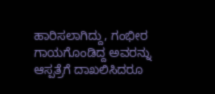ಹಾರಿಸಲಾಗಿದ್ದು, ಗಂಭೀರ ಗಾಯಗೊಂಡಿದ್ದ ಅವರನ್ನು ಆಸ್ಪತ್ರೆಗೆ ದಾಖಲಿಸಿದರೂ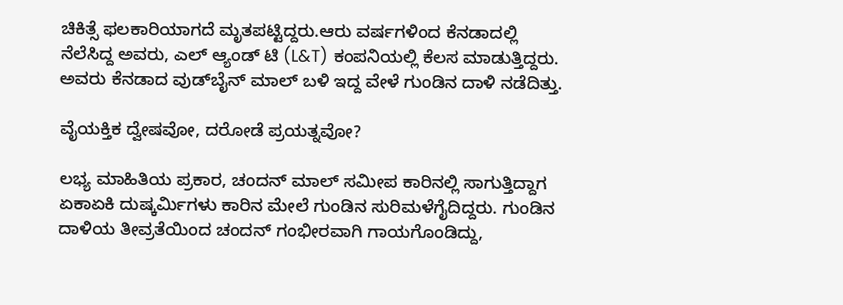ಚಿಕಿತ್ಸೆ ಫಲಕಾರಿಯಾಗದೆ ಮೃತಪಟ್ಟಿದ್ದರು.ಆರು ವರ್ಷಗಳಿಂದ ಕೆನಡಾದಲ್ಲಿ ನೆಲೆಸಿದ್ದ ಅವರು, ಎಲ್ ಆ್ಯಂಡ್ ಟಿ (L&T) ಕಂಪನಿಯಲ್ಲಿ ಕೆಲಸ ಮಾಡುತ್ತಿದ್ದರು. ಅವರು ಕೆನಡಾದ ವುಡ್‌ಬೈನ್ ಮಾಲ್ ಬಳಿ ಇದ್ದ ವೇಳೆ ಗುಂಡಿನ ದಾಳಿ ನಡೆದಿತ್ತು.

ವೈಯಕ್ತಿಕ ದ್ವೇಷವೋ, ದರೋಡೆ ಪ್ರಯತ್ನವೋ?

ಲಭ್ಯ ಮಾಹಿತಿಯ ಪ್ರಕಾರ, ಚಂದನ್ ಮಾಲ್ ಸಮೀಪ ಕಾರಿನಲ್ಲಿ ಸಾಗುತ್ತಿದ್ದಾಗ ಏಕಾಏಕಿ ದುಷ್ಕರ್ಮಿಗಳು ಕಾರಿನ ಮೇಲೆ ಗುಂಡಿನ ಸುರಿಮಳೆಗೈದಿದ್ದರು. ಗುಂಡಿನ ದಾಳಿಯ ತೀವ್ರತೆಯಿಂದ ಚಂದನ್ ಗಂಭೀರವಾಗಿ ಗಾಯಗೊಂಡಿದ್ದು,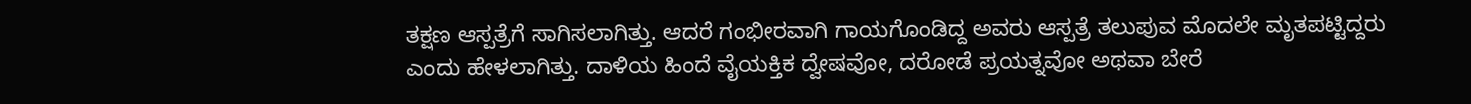ತಕ್ಷಣ ಆಸ್ಪತ್ರೆಗೆ ಸಾಗಿಸಲಾಗಿತ್ತು. ಆದರೆ ಗಂಭೀರವಾಗಿ ಗಾಯಗೊಂಡಿದ್ದ ಅವರು ಆಸ್ಪತ್ರೆ ತಲುಪುವ ಮೊದಲೇ ಮೃತಪಟ್ಟಿದ್ದರು ಎಂದು ಹೇಳಲಾಗಿತ್ತು. ದಾಳಿಯ ಹಿಂದೆ ವೈಯಕ್ತಿಕ ದ್ವೇಷವೋ, ದರೋಡೆ ಪ್ರಯತ್ನವೋ ಅಥವಾ ಬೇರೆ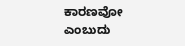ಕಾರಣವೋ ಎಂಬುದು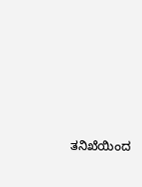ತನಿಖೆಯಿಂದ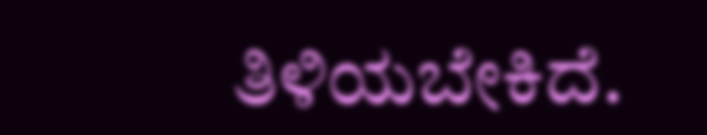ತಿಳಿಯಬೇಕಿದೆ.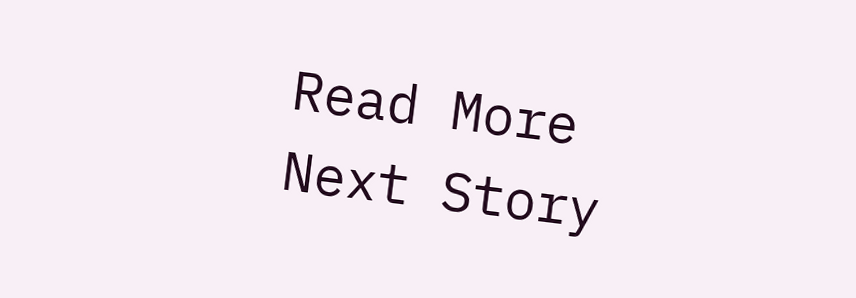Read More
Next Story